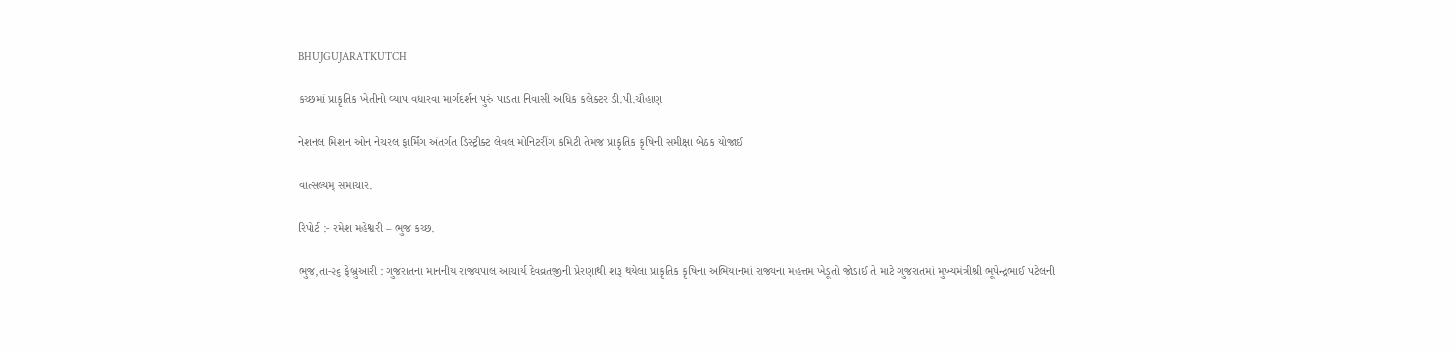BHUJGUJARATKUTCH

કચ્છમાં પ્રાકૃતિક ખેતીનો વ્યાપ વધારવા માર્ગદર્શન પુરું પાડતા નિવાસી અધિક કલેક્ટર ડી.પી.ચૌહાણ

નેશનલ મિશન ઓન નેચરલ ફાર્મિંગ અંતર્ગત ડિસ્ટ્રીક્ટ લેવલ મોનિટરીંગ કમિટી તેમજ પ્રાકૃતિક કૃષિની સમીક્ષા બેઠક યોજાઈ

વાત્સલ્યમ્ સમાચાર.

રિપોર્ટ :- રમેશ મહેશ્વરી – ભુજ કચ્છ.

ભુજ,તા-૨૬ ફેબ્રુઆરી : ગુજરાતના માનનીય રાજ્યપાલ આચાર્ય દેવવ્રતજીની પ્રેરણાથી શરૂ થયેલા પ્રાકૃતિક કૃષિના અભિયાનમાં રાજ્યના મહત્તમ ખેડૂતો જોડાઈ તે માટે ગુજરાતમાં મુખ્યમંત્રીશ્રી ભૂપેન્દ્રભાઈ પટેલની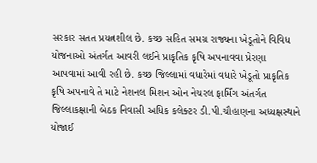સરકાર સતત પ્રયત્નશીલ છે. કચ્છ સહિત સમગ્ર રાજ્યના ખેડૂતોને વિવિધ યોજનાઓ અંતર્ગત આવરી લઈને પ્રાકૃતિક કૃષિ અપનાવવા પ્રેરણા આપવામાં આવી રહી છે. કચ્છ જિલ્લામાં વધારેમાં વધારે ખેડૂતો પ્રાકૃતિક કૃષિ અપનાવે તે માટે નેશનલ મિશન ઓન નેચરલ ફાર્મિંગ અંતર્ગત જિલ્લાકક્ષાની બેઠક નિવાસી અધિક કલેક્ટર ડી.પી.ચૌહાણના અધ્યક્ષસ્થાને યોજાઈ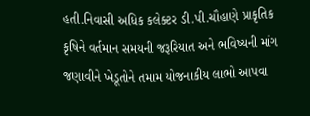હતી.નિવાસી અધિક કલેક્ટર ડી.પી.ચૌહાણે પ્રાકૃતિક કૃષિને વર્તમાન સમયની જરૂરિયાત અને ભવિષ્યની માંગ જણાવીને ખેડૂતોને તમામ યોજનાકીય લાભો આપવા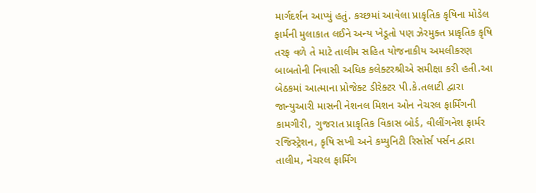માર્ગદર્શન આપ્યું હતું. કચ્છમાં આવેલા પ્રાકૃતિક કૃષિના મોડેલ ફાર્મની મુલાકાત લઈને અન્ય ખેડૂતો પણ ઝેરમુક્ત પ્રાકૃતિક કૃષિ તરફ વળે તે માટે તાલીમ સહિત યોજનાકીય અમલીકરણ બાબતોની નિવાસી અધિક કલેક્ટરશ્રીએ સમીક્ષા કરી હતી.આ બેઠકમાં આત્માના પ્રોજેક્ટ ડીરેક્ટર પી.કે.તલાટી દ્વારા જાન્યુઆરી માસની નેશનલ મિશન ઓન નેચરલ ફાર્મિંગની કામગીરી, ગુજરાત પ્રાકૃતિક વિકાસ બોર્ડ, વીલીંગનેશ ફાર્મર રજિસ્ટ્રેશન, કૃષિ સખી અને કમ્યુનિટી રિસોર્સ પર્સન દ્વારા તાલીમ, નેચરલ ફાર્મિંગ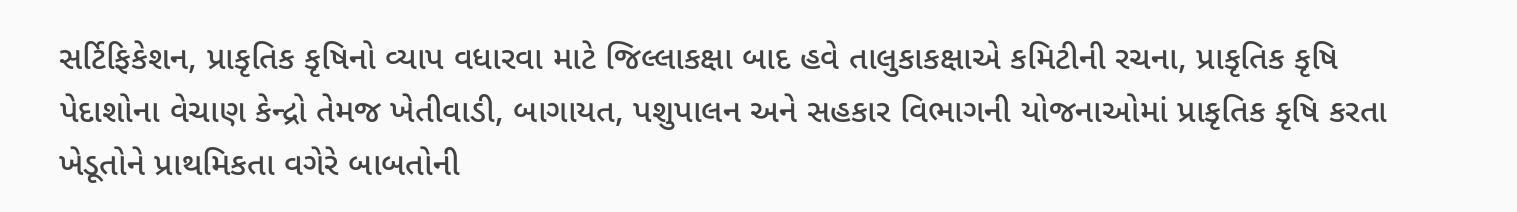સર્ટિફિકેશન, પ્રાકૃતિક કૃષિનો વ્યાપ વધારવા માટે જિલ્લાકક્ષા બાદ હવે તાલુકાકક્ષાએ કમિટીની રચના, પ્રાકૃતિક કૃષિ પેદાશોના વેચાણ કેન્દ્રો તેમજ ખેતીવાડી, બાગાયત, પશુપાલન અને સહકાર વિભાગની યોજનાઓમાં પ્રાકૃતિક કૃષિ કરતા ખેડૂતોને પ્રાથમિકતા વગેરે બાબતોની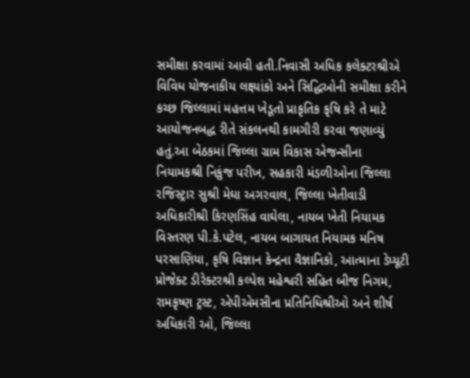સમીક્ષા કરવામાં આવી હતી.નિવાસી અધિક કલેક્ટરશ્રીએ વિવિધ યોજનાકીય લક્ષ્યાંકો અને સિદ્ધિઓની સમીક્ષા કરીને કચ્છ જિલ્લામાં મહત્તમ ખેડૂતો પ્રાકૃતિક કૃષિ કરે તે માટે આયોજનબદ્ધ રીતે સંકલનથી કામગીરી કરવા જણાવ્યું હતું.આ બેઠકમાં જિલ્લા ગ્રામ વિકાસ એજન્સીના નિયામકશ્રી નિકુંજ પરીખ, સહકારી મંડળીઓના જિલ્લા રજિસ્ટ્રાર સુશ્રી મેઘા અગરવાલ, જિલ્લા ખેતીવાડી અધિકારીશ્રી કિરણસિંહ વાઘેલા, નાયબ ખેતી નિયામક વિસ્તરણ પી.કે.પટેલ, નાયબ બાગાયત નિયામક મનિષ પરસાણિયા, કૃષિ વિજ્ઞાન કેન્દ્રના વૈજ્ઞાનિકો, આત્માના ડેપ્યૂટી પ્રોજેક્ટ ડીરેક્ટરશ્રી કલ્પેશ મહેશ્વરી સહિત બીજ નિગમ,  રામકૃષ્ણ ટ્રસ્ટ, એપીએમસીના પ્રતિનિધિશ્રીઓ અને શીર્ષ અધિકારી ઓ, જિલ્લા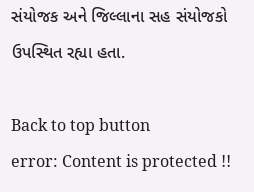સંયોજક અને જિલ્લાના સહ સંયોજકો ઉપસ્થિત રહ્યા હતા.

Back to top button
error: Content is protected !!